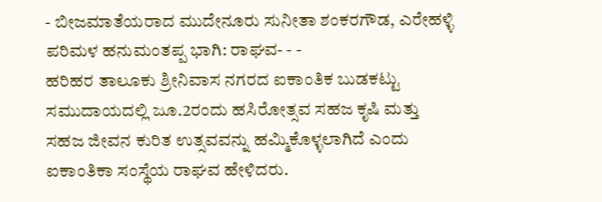- ಬೀಜಮಾತೆಯರಾದ ಮುದೇನೂರು ಸುನೀತಾ ಶಂಕರಗೌಡ, ಎರೇಹಳ್ಳಿ ಪರಿಮಳ ಹನುಮಂತಪ್ಪ ಭಾಗಿ: ರಾಘವ- - -
ಹರಿಹರ ತಾಲೂಕು ಶ್ರೀನಿವಾಸ ನಗರದ ಐಕಾಂತಿಕ ಬುಡಕಟ್ಟು ಸಮುದಾಯದಲ್ಲಿ ಜೂ.2ರಂದು ಹಸಿರೋತ್ಸವ ಸಹಜ ಕೃಷಿ ಮತ್ತು ಸಹಜ ಜೀವನ ಕುರಿತ ಉತ್ಸವವನ್ನು ಹಮ್ಮಿಕೊಳ್ಳಲಾಗಿದೆ ಎಂದು ಐಕಾಂತಿಕಾ ಸಂಸ್ಥೆಯ ರಾಘವ ಹೇಳಿದರು.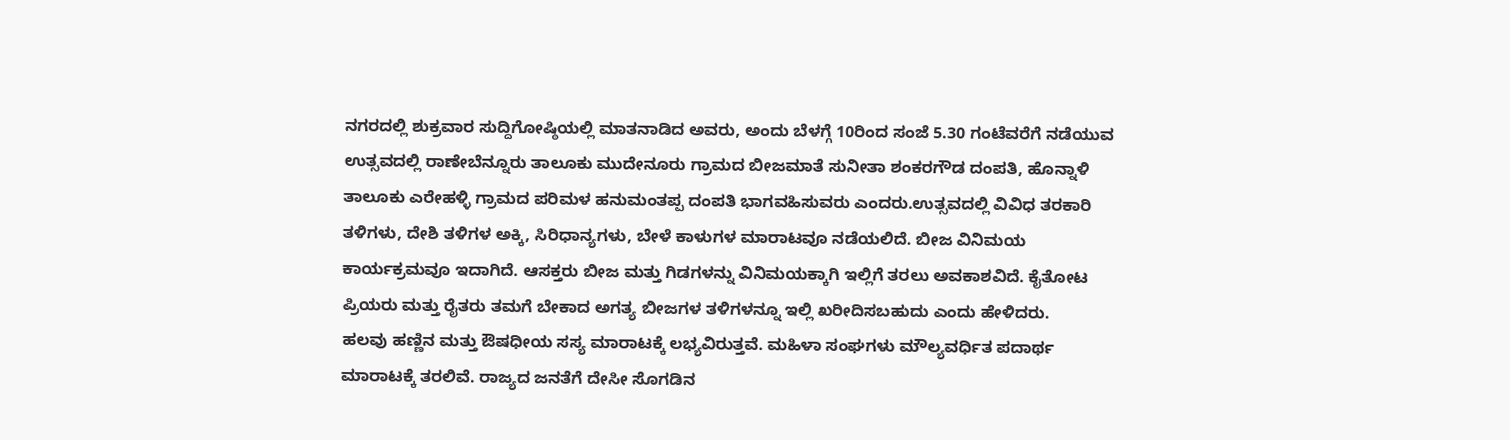ನಗರದಲ್ಲಿ ಶುಕ್ರವಾರ ಸುದ್ದಿಗೋಷ್ಠಿಯಲ್ಲಿ ಮಾತನಾಡಿದ ಅವರು, ಅಂದು ಬೆಳಗ್ಗೆ 10ರಿಂದ ಸಂಜೆ 5.30 ಗಂಟೆವರೆಗೆ ನಡೆಯುವ ಉತ್ಸವದಲ್ಲಿ ರಾಣೇಬೆನ್ನೂರು ತಾಲೂಕು ಮುದೇನೂರು ಗ್ರಾಮದ ಬೀಜಮಾತೆ ಸುನೀತಾ ಶಂಕರಗೌಡ ದಂಪತಿ, ಹೊನ್ನಾಳಿ ತಾಲೂಕು ಎರೇಹಳ್ಳಿ ಗ್ರಾಮದ ಪರಿಮಳ ಹನುಮಂತಪ್ಪ ದಂಪತಿ ಭಾಗವಹಿಸುವರು ಎಂದರು.ಉತ್ಸವದಲ್ಲಿ ವಿವಿಧ ತರಕಾರಿ ತಳಿಗಳು, ದೇಶಿ ತಳಿಗಳ ಅಕ್ಕಿ, ಸಿರಿಧಾನ್ಯಗಳು, ಬೇಳೆ ಕಾಳುಗಳ ಮಾರಾಟವೂ ನಡೆಯಲಿದೆ. ಬೀಜ ವಿನಿಮಯ ಕಾರ್ಯಕ್ರಮವೂ ಇದಾಗಿದೆ. ಆಸಕ್ತರು ಬೀಜ ಮತ್ತು ಗಿಡಗಳನ್ನು ವಿನಿಮಯಕ್ಕಾಗಿ ಇಲ್ಲಿಗೆ ತರಲು ಅವಕಾಶವಿದೆ. ಕೈತೋಟ ಪ್ರಿಯರು ಮತ್ತು ರೈತರು ತಮಗೆ ಬೇಕಾದ ಅಗತ್ಯ ಬೀಜಗಳ ತಳಿಗಳನ್ನೂ ಇಲ್ಲಿ ಖರೀದಿಸಬಹುದು ಎಂದು ಹೇಳಿದರು.
ಹಲವು ಹಣ್ಣಿನ ಮತ್ತು ಔಷಧೀಯ ಸಸ್ಯ ಮಾರಾಟಕ್ಕೆ ಲಭ್ಯವಿರುತ್ತವೆ. ಮಹಿಳಾ ಸಂಘಗಳು ಮೌಲ್ಯವರ್ಧಿತ ಪದಾರ್ಥ ಮಾರಾಟಕ್ಕೆ ತರಲಿವೆ. ರಾಜ್ಯದ ಜನತೆಗೆ ದೇಸೀ ಸೊಗಡಿನ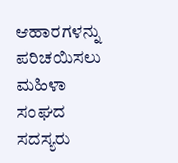ಆಹಾರಗಳನ್ನು ಪರಿಚಯಿಸಲು ಮಹಿಳಾ ಸಂಘದ ಸದಸ್ಯರು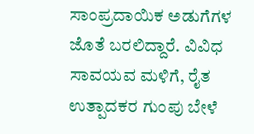ಸಾಂಪ್ರದಾಯಿಕ ಅಡುಗೆಗಳ ಜೊತೆ ಬರಲಿದ್ದಾರೆ. ವಿವಿಧ ಸಾವಯವ ಮಳಿಗೆ, ರೈತ ಉತ್ಪಾದಕರ ಗುಂಪು ಬೇಳೆ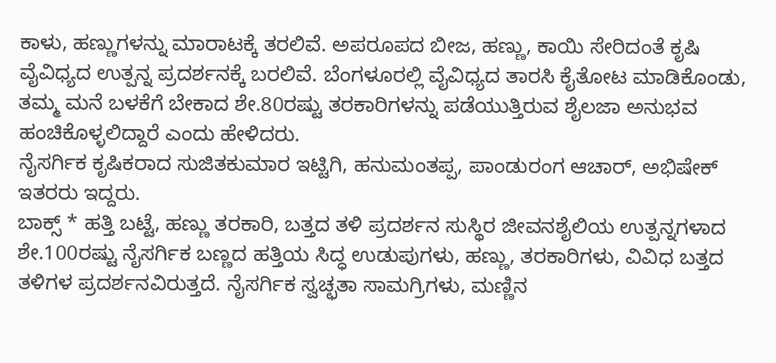ಕಾಳು, ಹಣ್ಣುಗಳನ್ನು ಮಾರಾಟಕ್ಕೆ ತರಲಿವೆ. ಅಪರೂಪದ ಬೀಜ, ಹಣ್ಣು, ಕಾಯಿ ಸೇರಿದಂತೆ ಕೃಷಿ ವೈವಿಧ್ಯದ ಉತ್ಪನ್ನ ಪ್ರದರ್ಶನಕ್ಕೆ ಬರಲಿವೆ. ಬೆಂಗಳೂರಲ್ಲಿ ವೈವಿಧ್ಯದ ತಾರಸಿ ಕೈತೋಟ ಮಾಡಿಕೊಂಡು, ತಮ್ಮ ಮನೆ ಬಳಕೆಗೆ ಬೇಕಾದ ಶೇ.80ರಷ್ಟು ತರಕಾರಿಗಳನ್ನು ಪಡೆಯುತ್ತಿರುವ ಶೈಲಜಾ ಅನುಭವ ಹಂಚಿಕೊಳ್ಳಲಿದ್ದಾರೆ ಎಂದು ಹೇಳಿದರು.
ನೈಸರ್ಗಿಕ ಕೃಷಿಕರಾದ ಸುಜಿತಕುಮಾರ ಇಟ್ಟಿಗಿ, ಹನುಮಂತಪ್ಪ, ಪಾಂಡುರಂಗ ಆಚಾರ್, ಅಭಿಷೇಕ್ ಇತರರು ಇದ್ದರು.
ಬಾಕ್ಸ್ * ಹತ್ತಿ ಬಟ್ಟೆ, ಹಣ್ಣು ತರಕಾರಿ, ಬತ್ತದ ತಳಿ ಪ್ರದರ್ಶನ ಸುಸ್ಥಿರ ಜೀವನಶೈಲಿಯ ಉತ್ಪನ್ನಗಳಾದ ಶೇ.100ರಷ್ಟು ನೈಸರ್ಗಿಕ ಬಣ್ಣದ ಹತ್ತಿಯ ಸಿದ್ಧ ಉಡುಪುಗಳು, ಹಣ್ಣು, ತರಕಾರಿಗಳು, ವಿವಿಧ ಬತ್ತದ ತಳಿಗಳ ಪ್ರದರ್ಶನವಿರುತ್ತದೆ. ನೈಸರ್ಗಿಕ ಸ್ವಚ್ಛತಾ ಸಾಮಗ್ರಿಗಳು, ಮಣ್ಣಿನ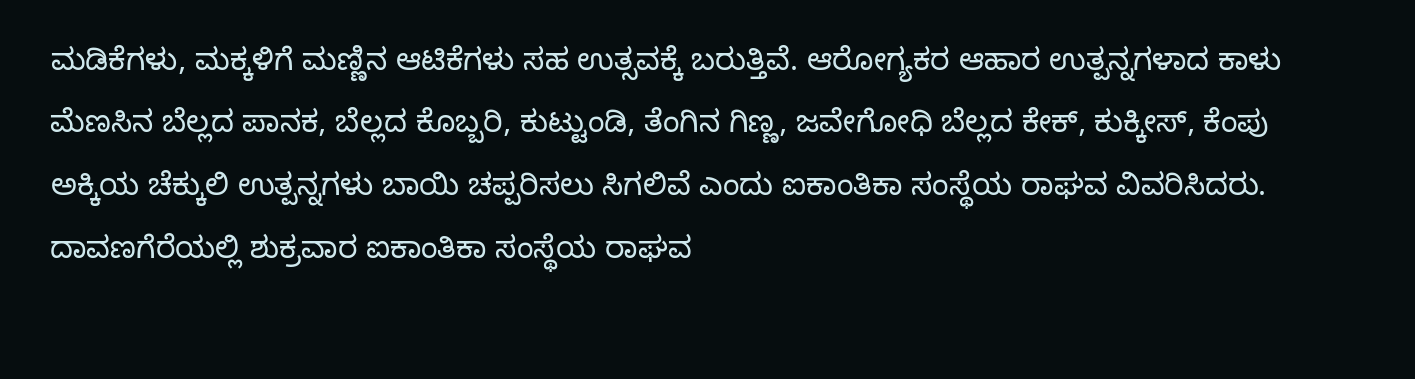ಮಡಿಕೆಗಳು, ಮಕ್ಕಳಿಗೆ ಮಣ್ಣಿನ ಆಟಿಕೆಗಳು ಸಹ ಉತ್ಸವಕ್ಕೆ ಬರುತ್ತಿವೆ. ಆರೋಗ್ಯಕರ ಆಹಾರ ಉತ್ಪನ್ನಗಳಾದ ಕಾಳು ಮೆಣಸಿನ ಬೆಲ್ಲದ ಪಾನಕ, ಬೆಲ್ಲದ ಕೊಬ್ಬರಿ, ಕುಟ್ಟುಂಡಿ, ತೆಂಗಿನ ಗಿಣ್ಣ, ಜವೇಗೋಧಿ ಬೆಲ್ಲದ ಕೇಕ್, ಕುಕ್ಕೀಸ್, ಕೆಂಪು ಅಕ್ಕಿಯ ಚೆಕ್ಕುಲಿ ಉತ್ಪನ್ನಗಳು ಬಾಯಿ ಚಪ್ಪರಿಸಲು ಸಿಗಲಿವೆ ಎಂದು ಐಕಾಂತಿಕಾ ಸಂಸ್ಥೆಯ ರಾಘವ ವಿವರಿಸಿದರು.
ದಾವಣಗೆರೆಯಲ್ಲಿ ಶುಕ್ರವಾರ ಐಕಾಂತಿಕಾ ಸಂಸ್ಥೆಯ ರಾಘವ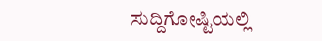ಸುದ್ದಿಗೋಷ್ಟಿಯಲ್ಲಿ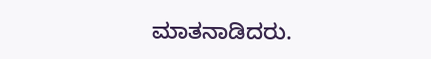ಮಾತನಾಡಿದರು.